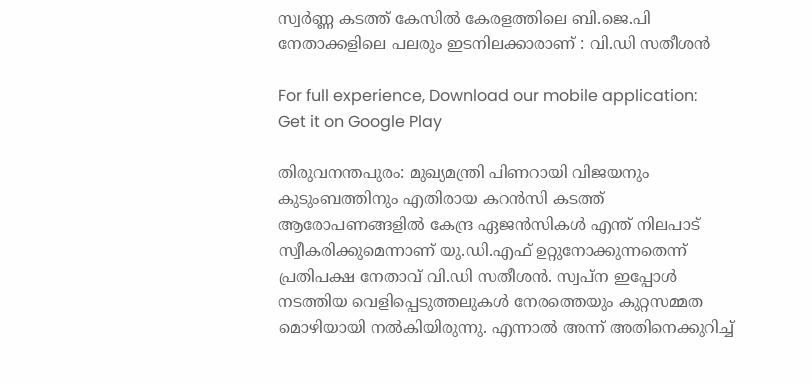സ്വര്‍ണ്ണ കടത്ത് കേസില്‍ കേരളത്തിലെ ബി.ജെ.പി നേതാക്കളിലെ പലരും ഇടനിലക്കാരാണ് : വി.ഡി സതീശന്‍

For full experience, Download our mobile application:
Get it on Google Play

തിരുവനന്തപുരം: മുഖ്യമന്ത്രി പിണറായി വിജയനും കുടുംബത്തിനും എതിരായ കറന്‍സി കടത്ത് ആരോപണങ്ങളില്‍ കേന്ദ്ര ഏജന്‍സികള്‍ എന്ത് നിലപാട് സ്വീകരിക്കുമെന്നാണ് യു.ഡി.എഫ് ഉറ്റുനോക്കുന്നതെന്ന് പ്രതിപക്ഷ നേതാവ് വി.ഡി സതീശന്‍. സ്വപ്ന ഇപ്പോള്‍ നടത്തിയ വെളിപ്പെടുത്തലുകള്‍ നേരത്തെയും കുറ്റസമ്മത മൊഴിയായി നല്‍കിയിരുന്നു. എന്നാല്‍ അന്ന് അതിനെക്കുറിച്ച്‌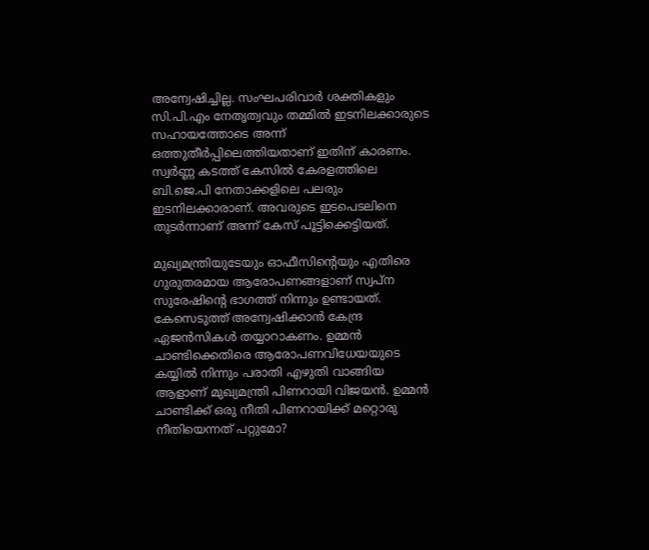അന്വേഷിച്ചില്ല. സംഘപരിവാര്‍ ശക്തികളും സി.പി.എം നേതൃത്വവും തമ്മില്‍ ഇടനിലക്കാരുടെ സഹായത്തോടെ അന്ന് ഒത്തുതീര്‍പ്പിലെത്തിയതാണ് ഇതിന് കാരണം. സ്വര്‍ണ്ണ കടത്ത് കേസില്‍ കേരളത്തിലെ ബി.ജെ.പി നേതാക്കളിലെ പലരും ഇടനിലക്കാരാണ്. അവരുടെ ഇടപെടലിനെ തുടര്‍ന്നാണ് അന്ന് കേസ് പൂട്ടിക്കെട്ടിയത്.

മുഖ്യമന്ത്രിയുടേയും ഓഫീസിന്റെയും എതിരെ ഗുരുതരമായ ആരോപണങ്ങളാണ് സ്വപ്ന സുരേഷിന്റെ ഭാഗത്ത് നിന്നും ഉണ്ടായത്. കേസെടുത്ത് അന്വേഷിക്കാന്‍ കേന്ദ്ര ഏജന്‍സികള്‍ തയ്യാറാകണം. ഉമ്മന്‍ ചാണ്ടിക്കെതിരെ ആരോപണവിധേയയുടെ കയ്യില്‍ നിന്നും പരാതി എഴുതി വാങ്ങിയ ആളാണ് മുഖ്യമന്ത്രി പിണറായി വിജയന്‍. ഉമ്മന്‍ ചാണ്ടിക്ക് ഒരു നീതി പിണറായിക്ക് മറ്റൊരു നീതിയെന്നത് പറ്റുമോ?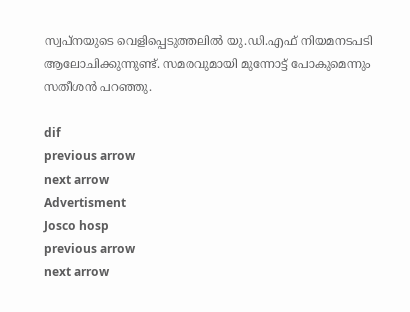സ്വപ്നയുടെ വെളിപ്പെടുത്തലില്‍ യു.ഡി.എഫ് നിയമനടപടി ആലോചിക്കുന്നുണ്ട്. സമരവുമായി മുന്നോട്ട് പോകുമെന്നും സതീശന്‍ പറഞ്ഞു.

dif
previous arrow
next arrow
Advertisment
Josco hosp
previous arrow
next arrow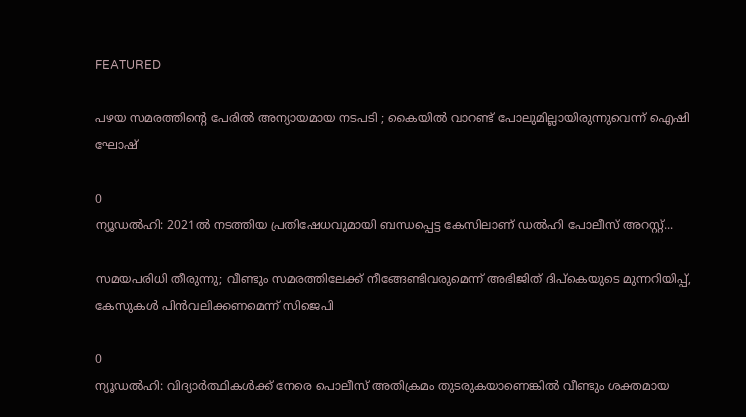FEATURED

പഴയ സമരത്തിന്റെ പേരിൽ അന്യായമായ നടപടി ; കൈയിൽ വാറണ്ട് പോലുമില്ലായിരുന്നുവെന്ന് ഐഷി ഘോഷ്

0
ന്യൂഡല്‍ഹി: 2021ല്‍ നടത്തിയ പ്രതിഷേധവുമായി ബന്ധപ്പെട്ട കേസിലാണ് ഡല്‍ഹി പോലീസ് അറസ്റ്റ്...

സമയപരിധി തീരുന്നു; വീണ്ടും സമരത്തിലേക്ക് നീങ്ങേണ്ടിവരുമെന്ന് അഭിജിത് ദിപ്കെയുടെ മുന്നറിയിപ്പ്, കേസുകൾ പിൻവലിക്കണമെന്ന് സിജെപി

0
ന്യൂഡൽഹി: വിദ്യാർത്ഥികൾക്ക് നേരെ പൊലീസ് അതിക്രമം തുടരുകയാണെങ്കിൽ വീണ്ടും ശക്തമായ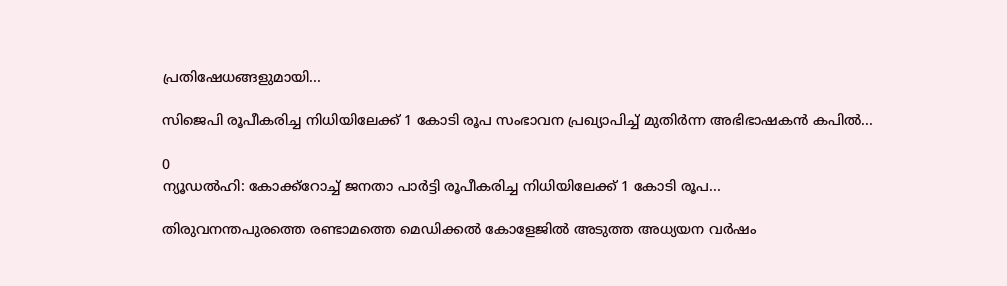പ്രതിഷേധങ്ങളുമായി...

സിജെപി രൂപീകരിച്ച നിധിയിലേക്ക് 1 കോടി രൂപ സംഭാവന പ്രഖ്യാപിച്ച് മുതിർന്ന അഭിഭാഷകൻ കപിൽ...

0
ന്യൂഡൽഹി: കോക്ക്റോച്ച് ജനതാ പാർട്ടി രൂപീകരിച്ച നിധിയിലേക്ക് 1 കോടി രൂപ...

തിരുവനന്തപുരത്തെ രണ്ടാമത്തെ മെഡിക്കൽ കോളേജിൽ അടുത്ത അധ്യയന വർഷം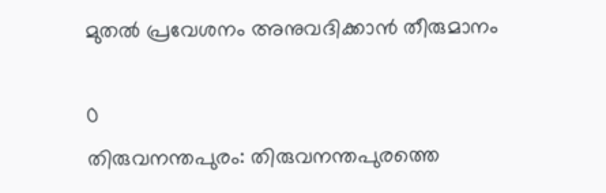മുതൽ പ്രവേശനം അനുവദിക്കാൻ തീരുമാനം

0
തിരുവനന്തപുരം: തിരുവനന്തപുരത്തെ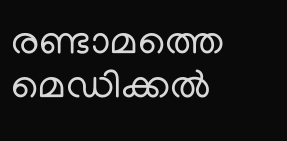രണ്ടാമത്തെ മെഡിക്കൽ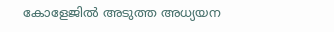കോളേജിൽ അടുത്ത അധ്യയന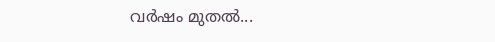വർഷം മുതൽ...